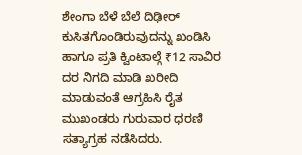ಶೇಂಗಾ ಬೆಳೆ ಬೆಲೆ ದಿಢೀರ್ ಕುಸಿತಗೊಂಡಿರುವುದನ್ನು ಖಂಡಿಸಿ ಹಾಗೂ ಪ್ರತಿ ಕ್ವಿಂಟಾಲ್ಗೆ ₹12 ಸಾವಿರ ದರ ನಿಗದಿ ಮಾಡಿ ಖರೀದಿ ಮಾಡುವಂತೆ ಆಗ್ರಹಿಸಿ ರೈತ ಮುಖಂಡರು ಗುರುವಾರ ಧರಣಿ ಸತ್ಯಾಗ್ರಹ ನಡೆಸಿದರು.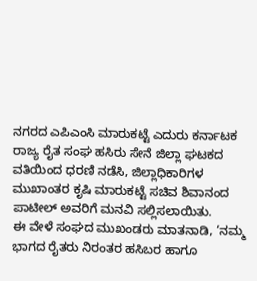ನಗರದ ಎಪಿಎಂಸಿ ಮಾರುಕಟ್ಟೆ ಎದುರು ಕರ್ನಾಟಕ ರಾಜ್ಯ ರೈತ ಸಂಘ ಹಸಿರು ಸೇನೆ ಜಿಲ್ಲಾ ಘಟಕದ ವತಿಯಿಂದ ಧರಣಿ ನಡೆಸಿ, ಜಿಲ್ಲಾಧಿಕಾರಿಗಳ ಮುಖಾಂತರ ಕೃಷಿ ಮಾರುಕಟ್ಟೆ ಸಚಿವ ಶಿವಾನಂದ ಪಾಟೀಲ್ ಅವರಿಗೆ ಮನವಿ ಸಲ್ಲಿಸಲಾಯಿತು.
ಈ ವೇಳೆ ಸಂಘದ ಮುಖಂಡರು ಮಾತನಾಡಿ, ‘ನಮ್ಮ ಭಾಗದ ರೈತರು ನಿರಂತರ ಹಸಿಬರ ಹಾಗೂ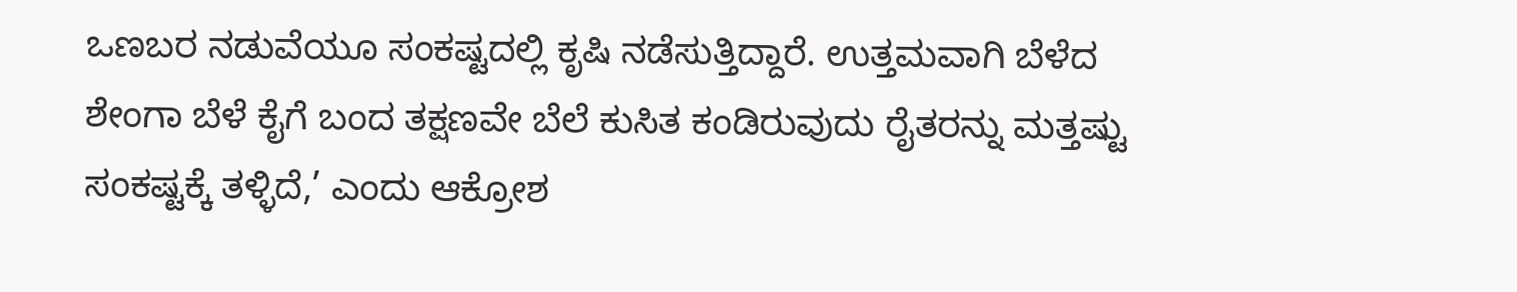ಒಣಬರ ನಡುವೆಯೂ ಸಂಕಷ್ಟದಲ್ಲಿ ಕೃಷಿ ನಡೆಸುತ್ತಿದ್ದಾರೆ. ಉತ್ತಮವಾಗಿ ಬೆಳೆದ ಶೇಂಗಾ ಬೆಳೆ ಕೈಗೆ ಬಂದ ತಕ್ಷಣವೇ ಬೆಲೆ ಕುಸಿತ ಕಂಡಿರುವುದು ರೈತರನ್ನು ಮತ್ತಷ್ಟು ಸಂಕಷ್ಟಕ್ಕೆ ತಳ್ಳಿದೆ,’ ಎಂದು ಆಕ್ರೋಶ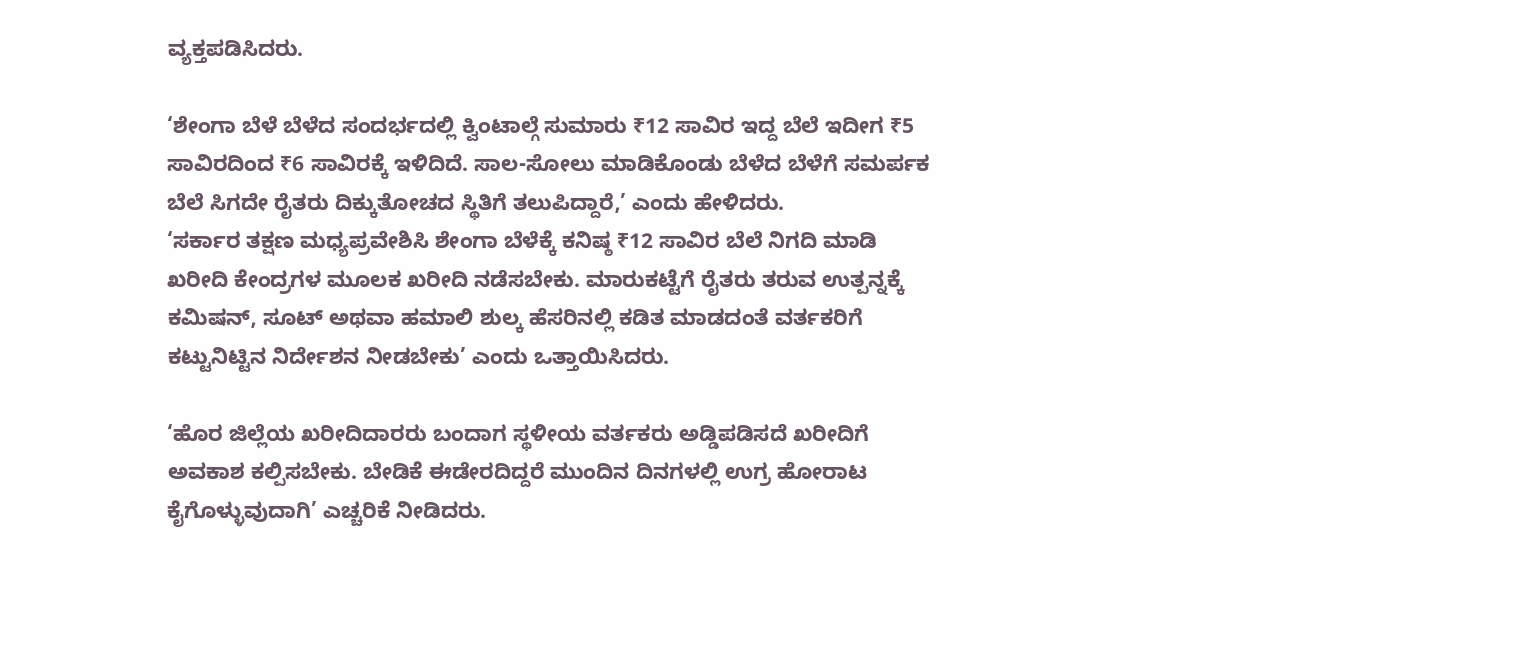ವ್ಯಕ್ತಪಡಿಸಿದರು.

‘ಶೇಂಗಾ ಬೆಳೆ ಬೆಳೆದ ಸಂದರ್ಭದಲ್ಲಿ ಕ್ವಿಂಟಾಲ್ಗೆ ಸುಮಾರು ₹12 ಸಾವಿರ ಇದ್ದ ಬೆಲೆ ಇದೀಗ ₹5 ಸಾವಿರದಿಂದ ₹6 ಸಾವಿರಕ್ಕೆ ಇಳಿದಿದೆ. ಸಾಲ-ಸೋಲು ಮಾಡಿಕೊಂಡು ಬೆಳೆದ ಬೆಳೆಗೆ ಸಮರ್ಪಕ ಬೆಲೆ ಸಿಗದೇ ರೈತರು ದಿಕ್ಕುತೋಚದ ಸ್ಥಿತಿಗೆ ತಲುಪಿದ್ದಾರೆ,’ ಎಂದು ಹೇಳಿದರು.
‘ಸರ್ಕಾರ ತಕ್ಷಣ ಮಧ್ಯಪ್ರವೇಶಿಸಿ ಶೇಂಗಾ ಬೆಳೆಕ್ಕೆ ಕನಿಷ್ಠ ₹12 ಸಾವಿರ ಬೆಲೆ ನಿಗದಿ ಮಾಡಿ ಖರೀದಿ ಕೇಂದ್ರಗಳ ಮೂಲಕ ಖರೀದಿ ನಡೆಸಬೇಕು. ಮಾರುಕಟ್ಟೆಗೆ ರೈತರು ತರುವ ಉತ್ಪನ್ನಕ್ಕೆ ಕಮಿಷನ್, ಸೂಟ್ ಅಥವಾ ಹಮಾಲಿ ಶುಲ್ಕ ಹೆಸರಿನಲ್ಲಿ ಕಡಿತ ಮಾಡದಂತೆ ವರ್ತಕರಿಗೆ ಕಟ್ಟುನಿಟ್ಟಿನ ನಿರ್ದೇಶನ ನೀಡಬೇಕು’ ಎಂದು ಒತ್ತಾಯಿಸಿದರು.

‘ಹೊರ ಜಿಲ್ಲೆಯ ಖರೀದಿದಾರರು ಬಂದಾಗ ಸ್ಥಳೀಯ ವರ್ತಕರು ಅಡ್ಡಿಪಡಿಸದೆ ಖರೀದಿಗೆ ಅವಕಾಶ ಕಲ್ಪಿಸಬೇಕು. ಬೇಡಿಕೆ ಈಡೇರದಿದ್ದರೆ ಮುಂದಿನ ದಿನಗಳಲ್ಲಿ ಉಗ್ರ ಹೋರಾಟ ಕೈಗೊಳ್ಳುವುದಾಗಿ’ ಎಚ್ಚರಿಕೆ ನೀಡಿದರು.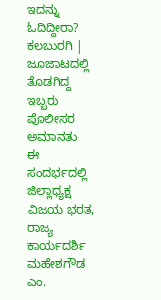ಇದನ್ನು ಓದಿದ್ದೀರಾ? ಕಲಬುರಗಿ | ಜೂಜಾಟದಲ್ಲಿ ತೊಡಗಿದ್ದ ಇಬ್ಬರು ಪೊಲೀಸರ ಅಮಾನತು
ಈ ಸಂದರ್ಭದಲ್ಲಿ ಜಿಲ್ಲಾಧ್ಯಕ್ಷ ವಿಜಯ ಭರತ, ರಾಜ್ಯ ಕಾರ್ಯದರ್ಶಿ ಮಹೇಶಗೌಡ ಎಂ.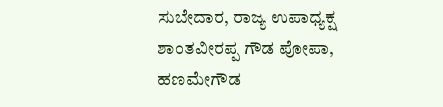ಸುಬೇದಾರ, ರಾಜ್ಯ ಉಪಾಧ್ಯಕ್ಷ ಶಾಂತವೀರಪ್ಪ ಗೌಡ ಪೋಪಾ, ಹಣಮೇಗೌಡ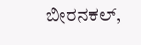ಬೀರನಕಲ್,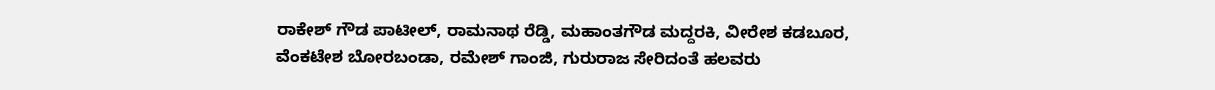ರಾಕೇಶ್ ಗೌಡ ಪಾಟೀಲ್, ರಾಮನಾಥ ರೆಡ್ಡಿ, ಮಹಾಂತಗೌಡ ಮದ್ದರಕಿ, ವೀರೇಶ ಕಡಬೂರ, ವೆಂಕಟೇಶ ಬೋರಬಂಡಾ, ರಮೇಶ್ ಗಾಂಜಿ, ಗುರುರಾಜ ಸೇರಿದಂತೆ ಹಲವರು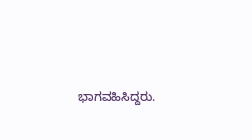ಭಾಗವಹಿಸಿದ್ದರು.